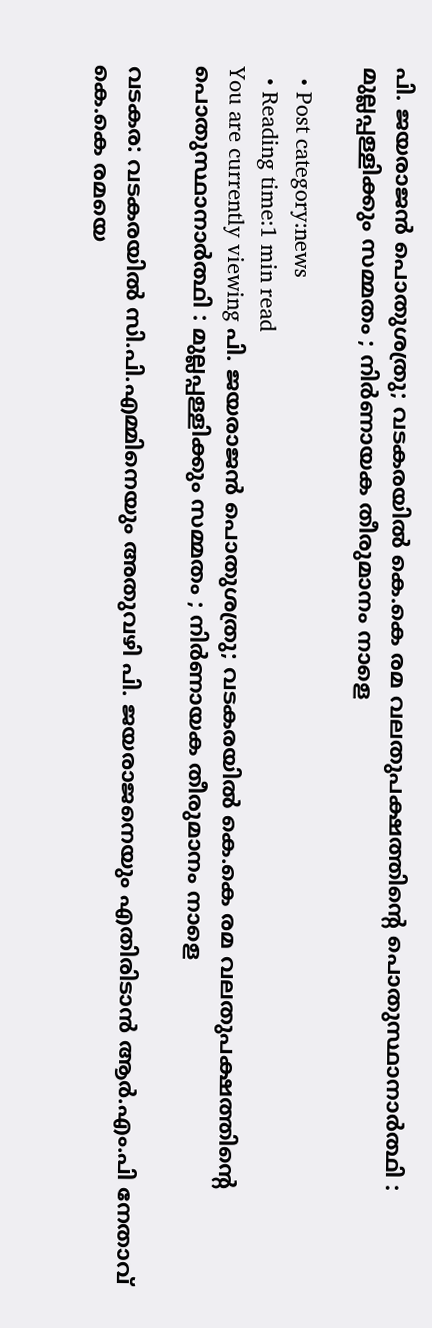പി. ജയരാജന്‍ പൊതുശത്രു; വടകരയില്‍ കെ.കെ രമ വലതുപക്ഷത്തിന്‍റെ പൊതുസ്ഥാനാര്‍ത്ഥി : മുല്ലപ്പള്ളിക്കും സമ്മതം ; നിര്‍ണായക തീരുമാനം നാളെ

  • Post category:news
  • Reading time:1 min read
You are currently viewing പി. ജയരാജന്‍ പൊതുശത്രു; വടകരയില്‍ കെ.കെ രമ വലതുപക്ഷത്തിന്‍റെ പൊതുസ്ഥാനാര്‍ത്ഥി : മുല്ലപ്പള്ളിക്കും സമ്മതം ; നിര്‍ണായക തീരുമാനം നാളെ

വടകര: വടകരയില്‍ സി.പി.എമ്മിനെയും അതുവഴി പി. ജയരാജനെയും എതിരിടാന്‍ ആര്‍.എം.പി നേതാവ് കെ.കെ രമയെ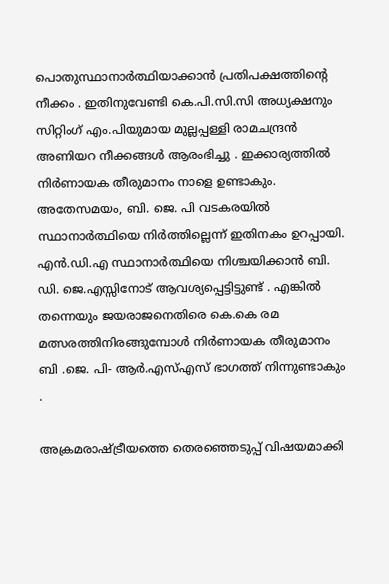പൊതുസ്ഥാനാര്‍ത്ഥിയാക്കാന്‍ പ്രതിപക്ഷത്തിന്‍റെ നീക്കം . ഇതിനുവേണ്ടി കെ.പി.സി.സി അധ്യക്ഷനും സിറ്റിംഗ് എം.പിയുമായ മുല്ലപ്പള്ളി രാമചന്ദ്രന്‍ അണിയറ നീക്കങ്ങള്‍ ആരംഭിച്ചു . ഇക്കാര്യത്തില്‍ നിര്‍ണായക തീരുമാനം നാളെ ഉണ്ടാകും. അതേസമയം, ബി. ജെ. പി വടകരയില്‍ സ്ഥാനാര്‍ത്ഥിയെ നിര്‍ത്തില്ലെന്ന് ഇതിനകം ഉറപ്പായി. എന്‍.ഡി.എ സ്ഥാനാര്‍ത്ഥിയെ നിശ്ചയിക്കാന്‍ ബി. ഡി. ജെ.എസ്സിനോട് ആവശ്യപ്പെട്ടിട്ടുണ്ട് . എങ്കില്‍ തന്നെയും ജയരാജനെതിരെ കെ.കെ രമ മത്സരത്തിനിരങ്ങുമ്പോള്‍ നിര്‍ണായക തീരുമാനം ബി .ജെ. പി- ആര്‍.എസ്എസ് ഭാഗത്ത് നിന്നുണ്ടാകും .

അക്രമരാഷ്ട്രീയത്തെ തെരഞ്ഞെടുപ്പ് വിഷയമാക്കി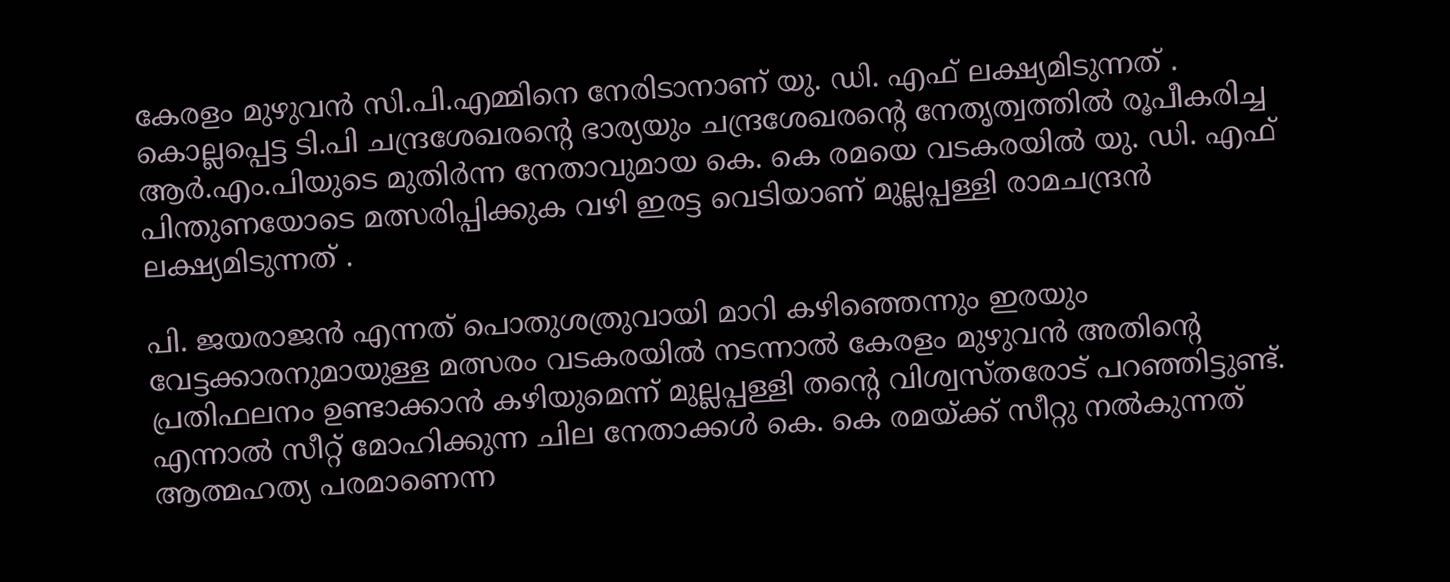കേരളം മുഴുവന്‍ സി.പി.എമ്മിനെ നേരിടാനാണ് യു. ഡി. എഫ് ലക്ഷ്യമിടുന്നത് . കൊല്ലപ്പെട്ട ടി.പി ചന്ദ്രശേഖരന്‍റെ ഭാര്യയും ചന്ദ്രശേഖരന്‍റെ നേതൃത്വത്തില്‍ രൂപീകരിച്ച ആര്‍.എം.പിയുടെ മുതിര്‍ന്ന നേതാവുമായ കെ. കെ രമയെ വടകരയില്‍ യു. ഡി. എഫ് പിന്തുണയോടെ മത്സരിപ്പിക്കുക വഴി ഇരട്ട വെടിയാണ് മുല്ലപ്പള്ളി രാമചന്ദ്രന്‍ ലക്ഷ്യമിടുന്നത് .

പി. ജയരാജന്‍ എന്നത് പൊതുശത്രുവായി മാറി കഴിഞ്ഞെന്നും ഇരയും വേട്ടക്കാരനുമായുള്ള മത്സരം വടകരയില്‍ നടന്നാല്‍ കേരളം മുഴുവന്‍ അതിന്‍റെ പ്രതിഫലനം ഉണ്ടാക്കാന്‍ കഴിയുമെന്ന് മുല്ലപ്പള്ളി തന്‍റെ വിശ്വസ്തരോട് പറഞ്ഞിട്ടുണ്ട്. എന്നാല്‍ സീറ്റ് മോഹിക്കുന്ന ചില നേതാക്കള്‍ കെ. കെ രമയ്ക്ക് സീറ്റു നല്‍കുന്നത് ആത്മഹത്യ പരമാണെന്ന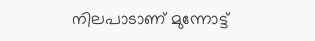നിലപാടാണ് മുന്നോട്ട്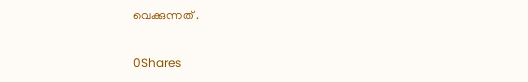വെക്കുന്നത് .

0Shares